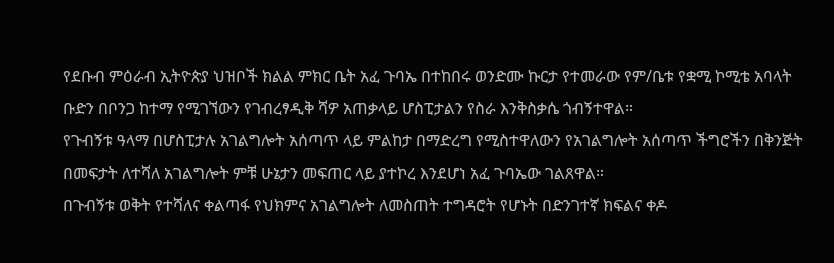የደቡብ ምዕራብ ኢትዮጵያ ህዝቦች ክልል ምክር ቤት አፈ ጉባኤ በተከበሩ ወንድሙ ኩርታ የተመራው የም/ቤቱ የቋሚ ኮሚቴ አባላት ቡድን በቦንጋ ከተማ የሚገኘውን የገብረፃዲቅ ሻዎ አጠቃላይ ሆስፒታልን የስራ እንቅስቃሴ ጎብኝተዋል።
የጉብኝቱ ዓላማ በሆስፒታሉ አገልግሎት አሰጣጥ ላይ ምልከታ በማድረግ የሚስተዋለውን የአገልግሎት አሰጣጥ ችግሮችን በቅንጅት በመፍታት ለተሻለ አገልግሎት ምቹ ሁኔታን መፍጠር ላይ ያተኮረ እንደሆነ አፈ ጉባኤው ገልጸዋል።
በጉብኝቱ ወቅት የተሻለና ቀልጣፋ የህክምና አገልግሎት ለመስጠት ተግዳሮት የሆኑት በድንገተኛ ክፍልና ቀዶ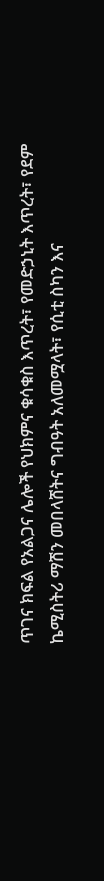ጥገና ክፍል የአልጋና ሌሎች የህክምና ቁሳቁስ እጥረት፣ የመድኃኒት እጥረት፣ የደም ኬሚስትሪ ማሽን መበላሸትና ግብዓት አለመሟላት፣ የሲቲ ስካን እና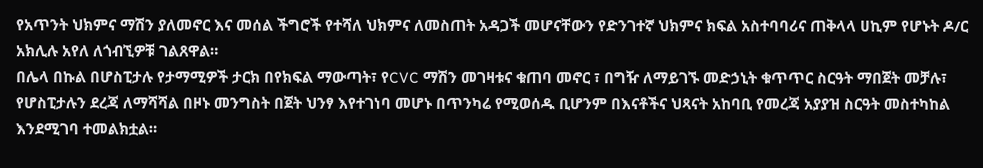የአጥንት ህክምና ማሽን ያለመኖር እና መሰል ችግሮች የተሻለ ህክምና ለመስጠት አዳጋች መሆናቸውን የድንገተኛ ህክምና ክፍል አስተባባሪና ጠቅላላ ሀኪም የሆኑት ዶ/ር አክሊሉ አየለ ለጎብኚዎቹ ገልጸዋል።
በሌላ በኩል በሆስፒታሉ የታማሚዎች ታርክ በየክፍል ማውጣት፣ የCVC ማሽን መገዛቱና ቁጠባ መኖር ፣ በግዥ ለማይገኙ መድኃኒት ቁጥጥር ስርዓት ማበጀት መቻሉ፣ የሆስፒታሉን ደረጃ ለማሻሻል በዞኑ መንግስት በጀት ህንፃ እየተገነባ መሆኑ በጥንካሬ የሚወሰዱ ቢሆንም በእናቶችና ህጻናት አከባቢ የመረጃ አያያዝ ስርዓት መስተካከል እንደሚገባ ተመልክቷል።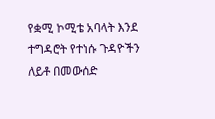የቋሚ ኮሚቴ አባላት እንደ ተግዳሮት የተነሱ ጉዳዮችን ለይቶ በመውሰድ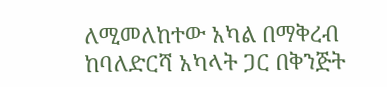ለሚመለከተው አካል በማቅረብ ከባለድርሻ አካላት ጋር በቅንጅት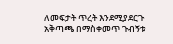ለመፍታት ጥረት እንደሚያደርጉ አቅጣጫ በማስቀመጥ ጉብኝቱ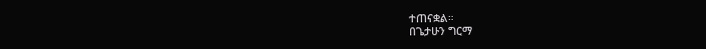ተጠናቋል።
በጌታሁን ግርማ